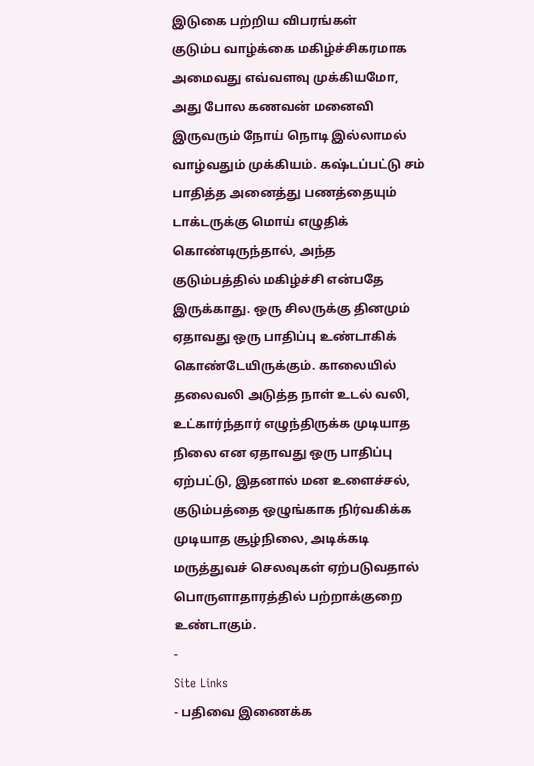இடுகை பற்றிய விபரங்கள்
குடும்ப வாழ்க்கை மகிழ்ச்சிகரமாக அமைவது எவ்வளவு முக்கியமோ, அது போல கணவன் மனைவி இருவரும் நோய் நொடி இல்லாமல் வாழ்வதும் முக்கியம். கஷ்டப்பட்டு சம் பாதித்த அனைத்து பணத்தையும் டாக்டருக்கு மொய் எழுதிக் கொண்டிருந்தால், அந்த குடும்பத்தில் மகிழ்ச்சி என்பதே இருக்காது. ஒரு சிலருக்கு தினமும் ஏதாவது ஒரு பாதிப்பு உண்டாகிக் கொண்டேயிருக்கும். காலையில் தலைவலி அடுத்த நாள் உடல் வலி, உட்கார்ந்தார் எழுந்திருக்க முடியாத நிலை என ஏதாவது ஒரு பாதிப்பு ஏற்பட்டு, இதனால் மன உளைச்சல், குடும்பத்தை ஒழுங்காக நிர்வகிக்க முடியாத சூழ்நிலை, அடிக்கடி மருத்துவச் செலவுகள் ஏற்படுவதால் பொருளாதாரத்தில் பற்றாக்குறை உண்டாகும்.
-
Site Links
- பதிவை இணைக்க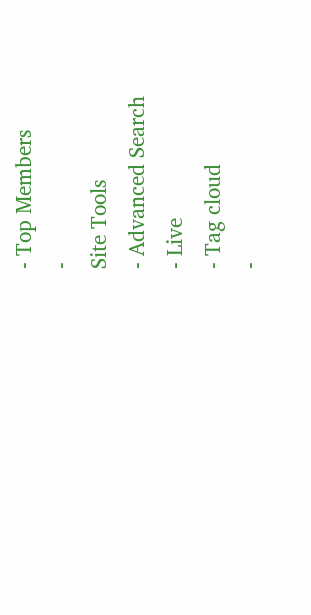- Top Members
-
Site Tools
- Advanced Search
- Live
- Tag cloud
-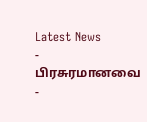Latest News
- பிரசுரமானவை
-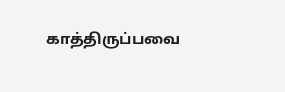காத்திருப்பவை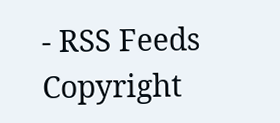- RSS Feeds
Copyright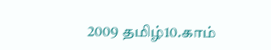2009 தமிழ்10.காம்